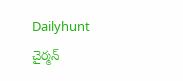Dailyhunt
చైర్మన్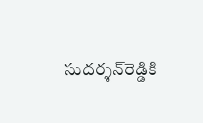సుదర్శన్‌రెడ్డికి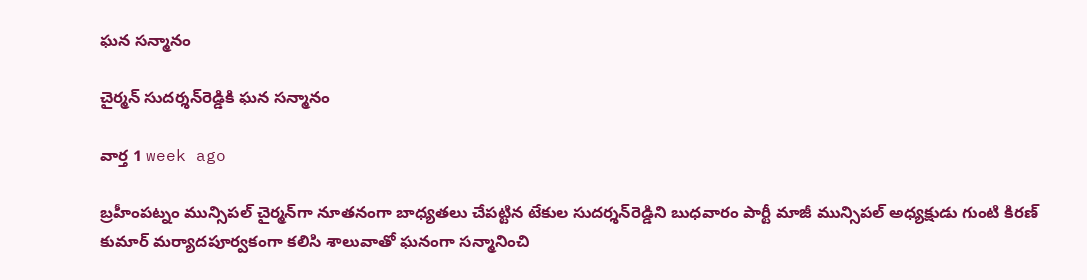ఘన సన్మానం

చైర్మన్ సుదర్శన్‌రెడ్డికి ఘన సన్మానం

వార్త 1 week ago

బ్రహీంపట్నం మున్సిపల్ చైర్మన్‌గా నూతనంగా బాధ్యతలు చేపట్టిన టేకుల సుదర్శన్‌రెడ్డిని బుధవారం పార్టీ మాజీ మున్సిపల్ అధ్యక్షుడు గుంటి కిరణ్ కుమార్ మర్యాదపూర్వకంగా కలిసి శాలువాతో ఘనంగా సన్మానించి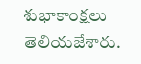శుభాకాంక్షలు తెలియజేశారు.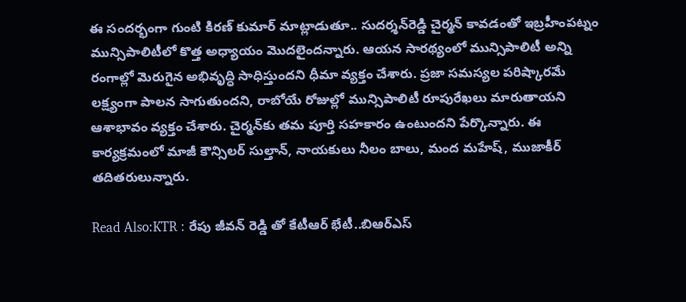ఈ సందర్భంగా గుంటి కిరణ్ కుమార్ మాట్లాడుతూ.. సుదర్శన్‌రెడ్డి చైర్మన్ కావడంతో ఇబ్రహీంపట్నం మున్సిపాలిటీలో కొత్త అధ్యాయం మొదలైందన్నారు. ఆయన సారథ్యంలో మున్సిపాలిటీ అన్ని రంగాల్లో మెరుగైన అభివృద్ధి సాధిస్తుందని ధీమా వ్యక్తం చేశారు. ప్రజా సమస్యల పరిష్కారమే లక్ష్యంగా పాలన సాగుతుందని, రాబోయే రోజుల్లో మున్సిపాలిటీ రూపురేఖలు మారుతాయని ఆశాభావం వ్యక్తం చేశారు. చైర్మన్‌కు తమ పూర్తి సహకారం ఉంటుందని పేర్కొన్నారు. ఈ కార్యక్రమంలో మాజీ కౌన్సిలర్ సుల్తాన్, నాయకులు నీలం బాలు, మంద మహేష్, ముజాకీర్ తదితరులున్నారు.

Read Also:KTR : రేపు జీవన్ రెడ్డి తో కేటీఆర్ భేటీ..బిఆర్ఎస్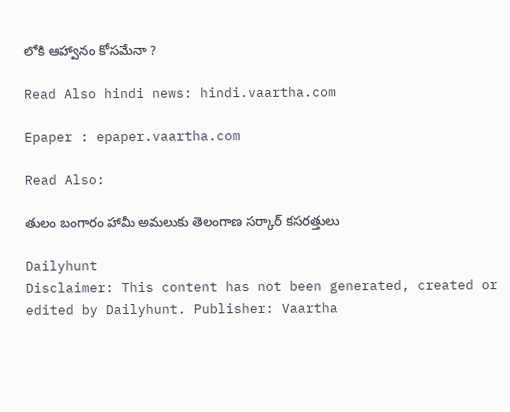లోకి ఆహ్వానం కోసమేనా ?

Read Also hindi news: hindi.vaartha.com

Epaper : epaper.vaartha.com

Read Also:

తులం బంగారం హామీ అమలుకు తెలంగాణ సర్కార్ కసరత్తులు

Dailyhunt
Disclaimer: This content has not been generated, created or edited by Dailyhunt. Publisher: Vaartha